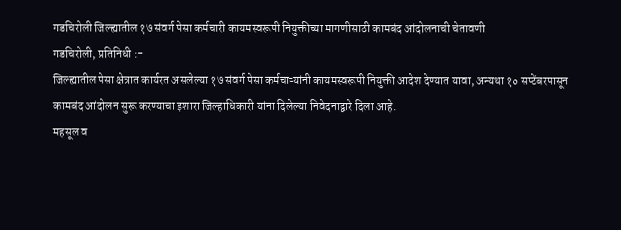गडचिरोली जिल्ह्यातील १७ संवर्ग पेसा कर्मचारी कायमस्वरूपी नियुक्तीच्या मागणीसाठी कामबंद आंदोलनाची चेतावणी
गडचिरोली, प्रतिनिधी :-
जिल्ह्यातील पेसा क्षेत्रात कार्यरत असलेल्या १७ संवर्ग पेसा कर्मचाऱ्यांनी कायमस्वरूपी नियुक्ती आदेश देण्यात यावा, अन्यथा १० सप्टेंबरपासून कामबंद आंदोलन सुरू करण्याचा इशारा जिल्हाधिकारी यांना दिलेल्या निवेदनाद्वारे दिला आहे.
महसूल व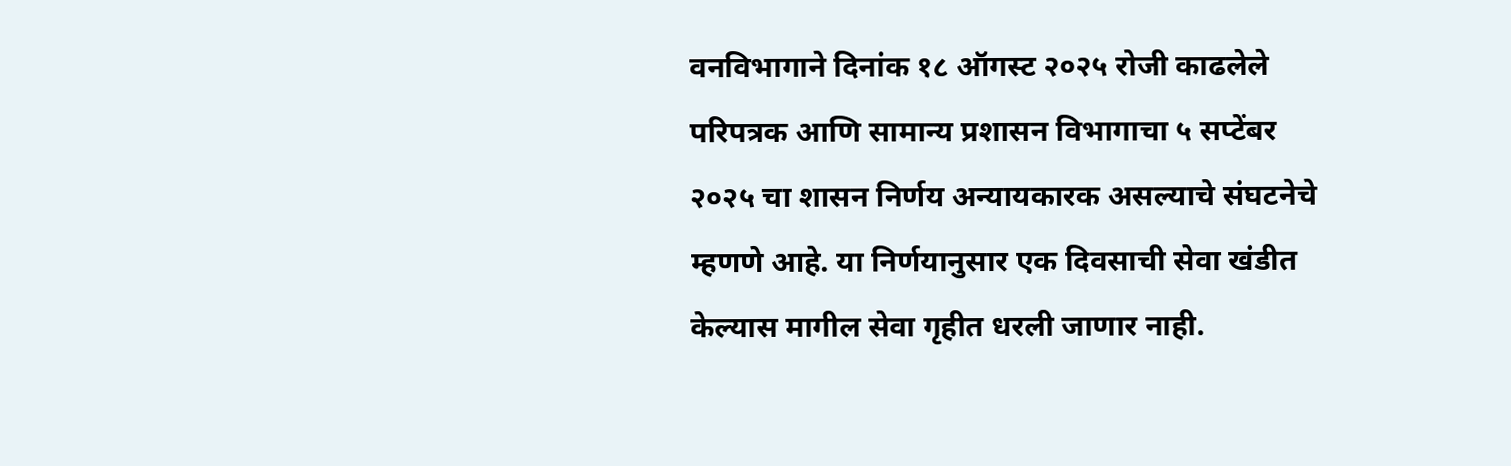वनविभागाने दिनांक १८ ऑगस्ट २०२५ रोजी काढलेले परिपत्रक आणि सामान्य प्रशासन विभागाचा ५ सप्टेंबर २०२५ चा शासन निर्णय अन्यायकारक असल्याचे संघटनेचे म्हणणे आहे. या निर्णयानुसार एक दिवसाची सेवा खंडीत केल्यास मागील सेवा गृहीत धरली जाणार नाही.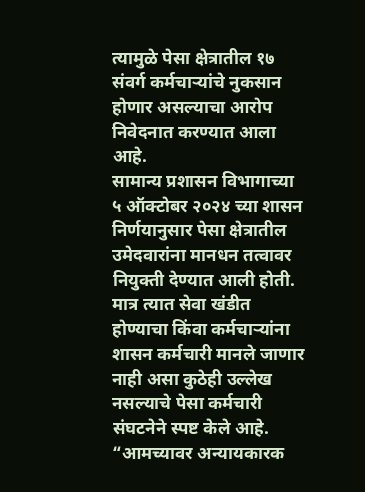त्यामुळे पेसा क्षेत्रातील १७ संवर्ग कर्मचाऱ्यांचे नुकसान होणार असल्याचा आरोप निवेदनात करण्यात आला आहे.
सामान्य प्रशासन विभागाच्या ५ ऑक्टोबर २०२४ च्या शासन निर्णयानुसार पेसा क्षेत्रातील उमेदवारांना मानधन तत्वावर नियुक्ती देण्यात आली होती. मात्र त्यात सेवा खंडीत होण्याचा किंवा कर्मचाऱ्यांना शासन कर्मचारी मानले जाणार नाही असा कुठेही उल्लेख नसल्याचे पेसा कर्मचारी संघटनेने स्पष्ट केले आहे.
“आमच्यावर अन्यायकारक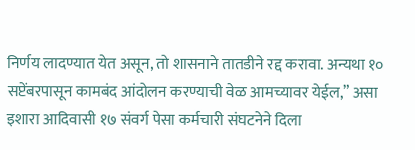निर्णय लादण्यात येत असून, तो शासनाने तातडीने रद्द करावा. अन्यथा १० सप्टेंबरपासून कामबंद आंदोलन करण्याची वेळ आमच्यावर येईल,” असा इशारा आदिवासी १७ संवर्ग पेसा कर्मचारी संघटनेने दिला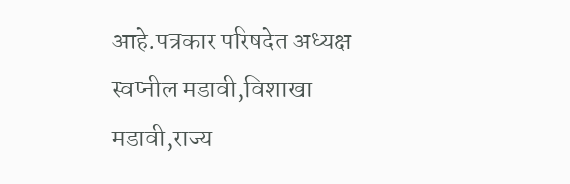आहे.पत्रकार परिषदेत अध्यक्ष स्वप्नील मडावी,विशाखा मडावी,राज्य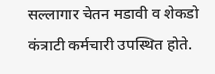सल्लागार चेतन मडावी व शेकडो कंत्राटी कर्मचारी उपस्थित होते.